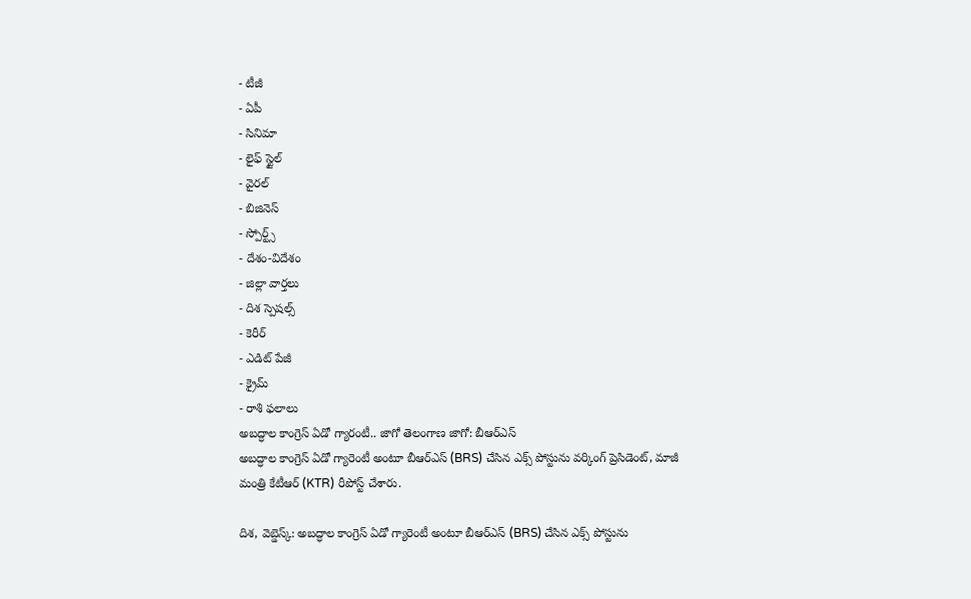- టీజీ
- ఏపీ
- సినిమా
- లైఫ్ స్టైల్
- వైరల్
- బిజినెస్
- స్పోర్ట్స్
- దేశం-విదేశం
- జిల్లా వార్తలు
- దిశ స్పెషల్స్
- కెరీర్
- ఎడిట్ పేజీ
- క్రైమ్
- రాశి ఫలాలు
అబద్ధాల కాంగ్రెస్ ఏడో గ్యారంటీ.. జాగో తెలంగాణ జాగో: బీఆర్ఎస్
అబద్ధాల కాంగ్రెస్ ఏడో గ్యారెంటీ అంటూ బీఆర్ఎస్ (BRS) చేసిన ఎక్స్ పోస్టును వర్కింగ్ ప్రెసిడెంట్, మాజీ మంత్రి కేటీఆర్ (KTR) రీపోస్ట్ చేశారు.

దిశ, వెబ్డెస్క్: అబద్ధాల కాంగ్రెస్ ఏడో గ్యారెంటీ అంటూ బీఆర్ఎస్ (BRS) చేసిన ఎక్స్ పోస్టును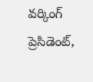వర్కింగ్ ప్రెసిడెంట్,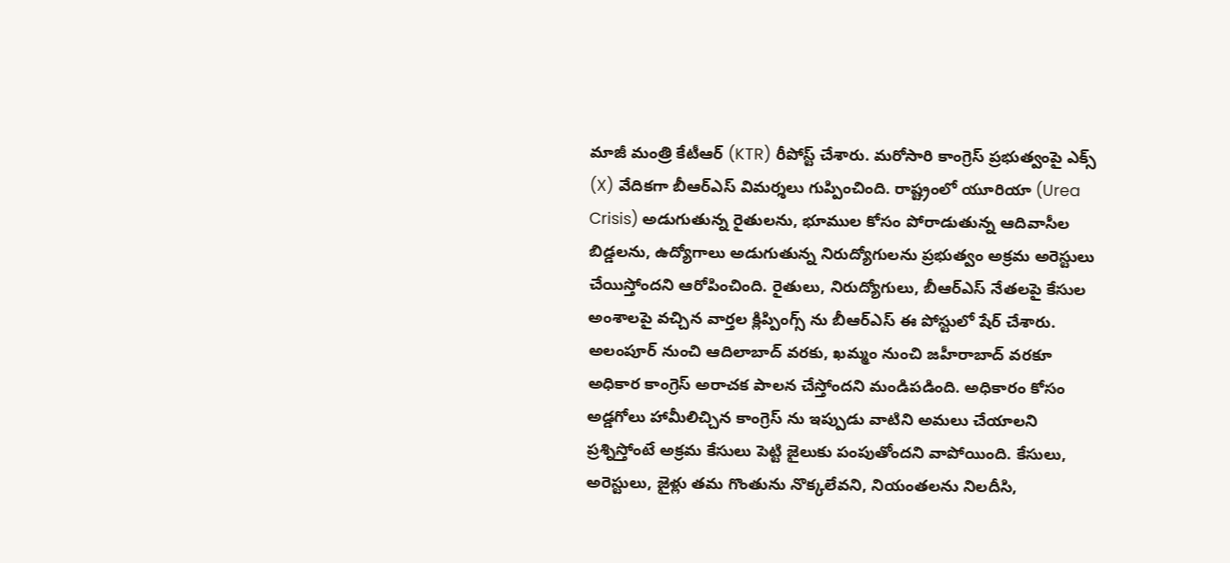మాజీ మంత్రి కేటీఆర్ (KTR) రీపోస్ట్ చేశారు. మరోసారి కాంగ్రెస్ ప్రభుత్వంపై ఎక్స్ (X) వేదికగా బీఆర్ఎస్ విమర్శలు గుప్పించింది. రాష్ట్రంలో యూరియా (Urea Crisis) అడుగుతున్న రైతులను, భూముల కోసం పోరాడుతున్న ఆదివాసీల బిడ్డలను, ఉద్యోగాలు అడుగుతున్న నిరుద్యోగులను ప్రభుత్వం అక్రమ అరెస్టులు చేయిస్తోందని ఆరోపించింది. రైతులు, నిరుద్యోగులు, బీఆర్ఎస్ నేతలపై కేసుల అంశాలపై వచ్చిన వార్తల క్లిప్పింగ్స్ ను బీఆర్ఎస్ ఈ పోస్టులో షేర్ చేశారు.
అలంపూర్ నుంచి ఆదిలాబాద్ వరకు, ఖమ్మం నుంచి జహీరాబాద్ వరకూ అధికార కాంగ్రెస్ అరాచక పాలన చేస్తోందని మండిపడింది. అధికారం కోసం అడ్డగోలు హామీలిచ్చిన కాంగ్రెస్ ను ఇప్పుడు వాటిని అమలు చేయాలని ప్రశ్నిస్తోంటే అక్రమ కేసులు పెట్టి జైలుకు పంపుతోందని వాపోయింది. కేసులు, అరెస్టులు, జైళ్లు తమ గొంతును నొక్కలేవని, నియంతలను నిలదీసి,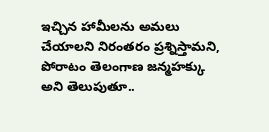ఇచ్చిన హామీలను అమలు చేయాలని నిరంతరం ప్రశ్నిస్తామని, పోరాటం తెలంగాణ జన్మహక్కు అని తెలుపుతూ..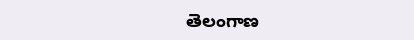తెలంగాణ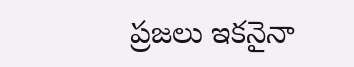ప్రజలు ఇకనైనా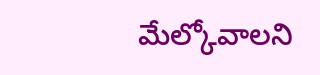మేల్కోవాలని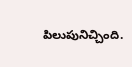పిలుపునిచ్చింది.